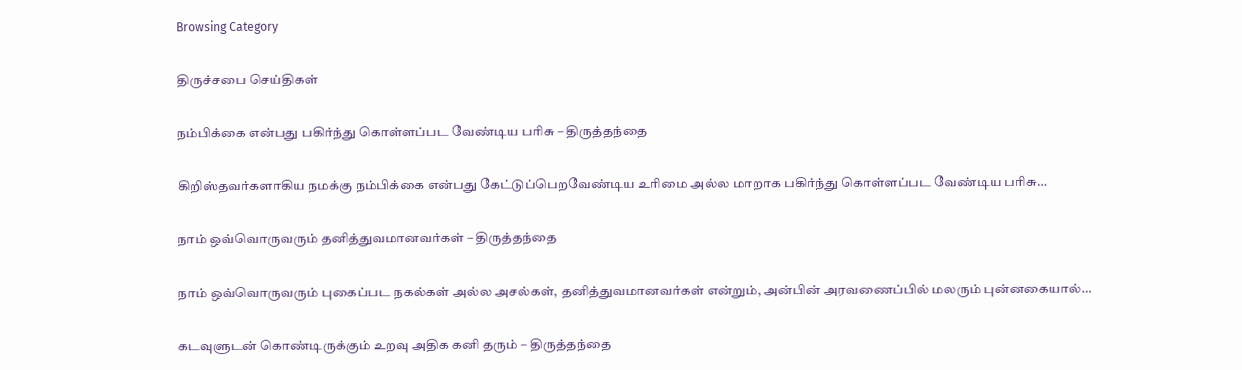Browsing Category

திருச்சபை செய்திகள்

நம்பிக்கை என்பது பகிர்ந்து கொள்ளப்பட வேண்டிய பரிசு – திருத்தந்தை

கிறிஸ்தவர்களாகிய நமக்கு நம்பிக்கை என்பது கேட்டுப்பெறவேண்டிய உரிமை அல்ல மாறாக பகிர்ந்து கொள்ளப்பட வேண்டிய பரிசு…

நாம் ஒவ்வொருவரும் தனித்துவமானவர்கள் – திருத்தந்தை

நாம் ஒவ்வொருவரும் புகைப்பட நகல்கள் அல்ல அசல்கள், தனித்துவமானவர்கள் என்றும், அன்பின் அரவணைப்பில் மலரும் புன்னகையால்…

கடவுளுடன் கொண்டிருக்கும் உறவு அதிக கனி தரும் – திருத்தந்தை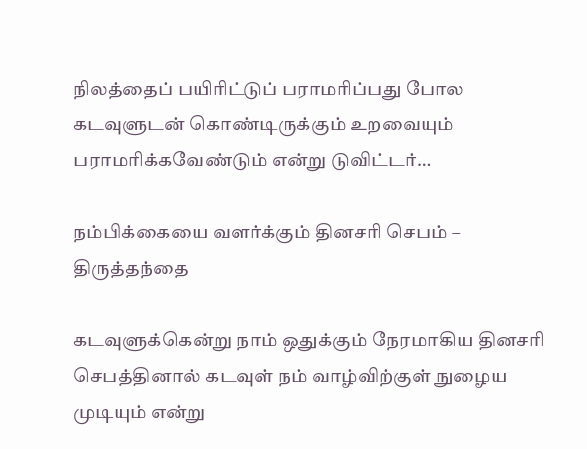நிலத்தைப் பயிரிட்டுப் பராமரிப்பது போல கடவுளுடன் கொண்டிருக்கும் உறவையும் பராமரிக்கவேண்டும் என்று டுவிட்டர்…

நம்பிக்கையை வளர்க்கும் தினசரி செபம் – திருத்தந்தை

கடவுளுக்கென்று நாம் ஒதுக்கும் நேரமாகிய தினசரி செபத்தினால் கடவுள் நம் வாழ்விற்குள் நுழைய முடியும் என்று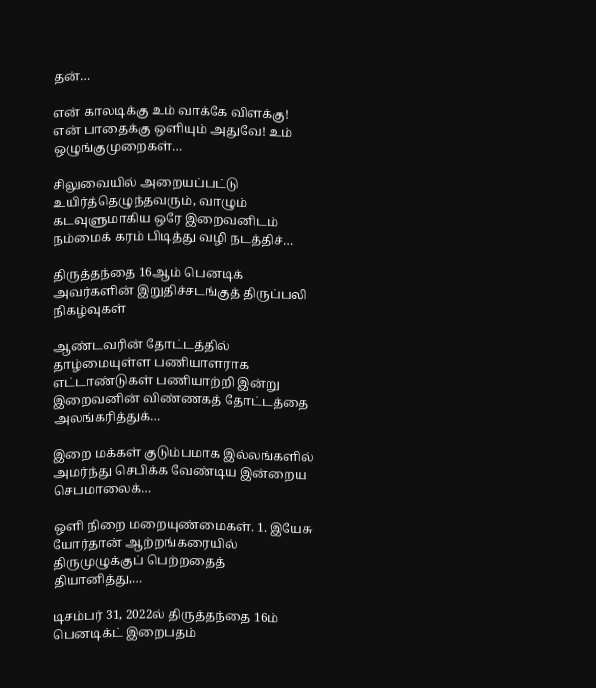தன்…

என் காலடிக்கு உம் வாக்கே விளக்கு! என் பாதைக்கு ஒளியும் அதுவே! உம் ஒழுங்குமுறைகள்…

சிலுவையில் அறையப்பட்டு உயிர்த்தெழுந்தவரும், வாழும் கடவுளுமாகிய ஒரே இறைவனிடம் நம்மைக் கரம் பிடித்து வழி நடத்திச்…

திருத்தந்தை 16ஆம் பெனடிக் அவர்களின் இறுதிச்சடங்குத் திருப்பலி நிகழ்வுகள்

ஆண்டவரின் தோட்டத்தில் தாழ்மையுள்ள பணியாளராக எட்டாண்டுகள் பணியாற்றி இன்று இறைவனின் விண்ணகத் தோட்டத்தை அலங்கரித்துக்…

இறை மக்கள் குடும்பமாக இல்லங்களில் அமர்ந்து செபிக்க வேண்டிய இன்றைய செபமாலைக்…

ஒளி நிறை மறையுண்மைகள். 1. இயேசு யோர்தான் ஆற்றங்கரையில் திருமுழுக்குப் பெற்றதைத் தியானித்து,…

டிசம்பர் 31, 2022ல் திருத்தந்தை 16ம் பெனடிக்ட் இறைபதம்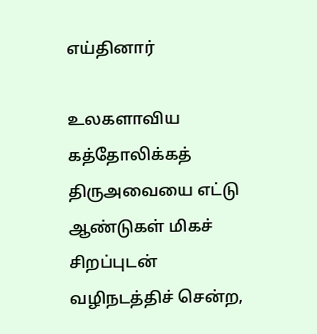எய்தினார்

உலகளாவிய கத்தோலிக்கத் திருஅவையை எட்டு ஆண்டுகள் மிகச் சிறப்புடன் வழிநடத்திச் சென்ற,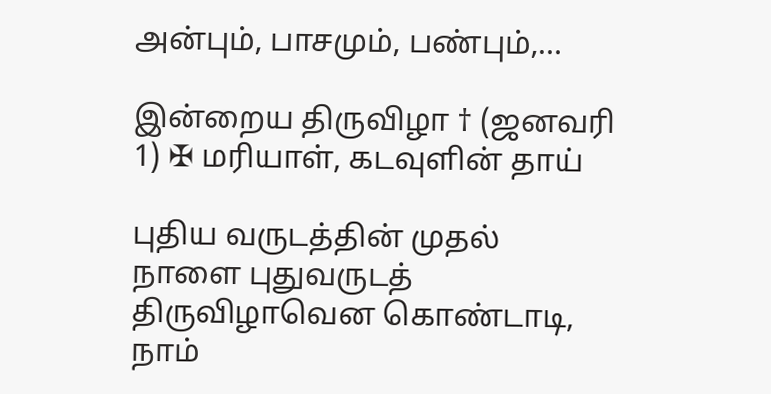அன்பும், பாசமும், பண்பும்,…

இன்றைய திருவிழா † (ஜனவரி 1) ✠ மரியாள், கடவுளின் தாய்

புதிய வருடத்தின் முதல் நாளை புதுவருடத் திருவிழாவென கொண்டாடி, நாம்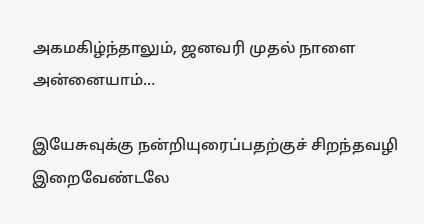அகமகிழ்ந்தாலும், ஜனவரி முதல் நாளை அன்னையாம்…

இயேசுவுக்கு நன்றியுரைப்பதற்குச் சிறந்தவழி இறைவேண்டலே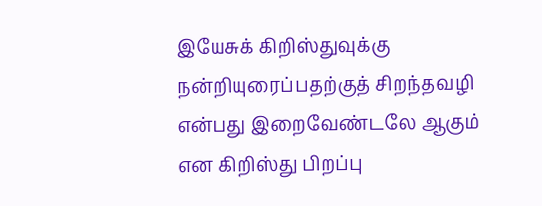இயேசுக் கிறிஸ்துவுக்கு நன்றியுரைப்பதற்குத் சிறந்தவழி என்பது இறைவேண்டலே ஆகும் என கிறிஸ்து பிறப்பு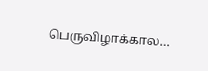பெருவிழாக்கால…